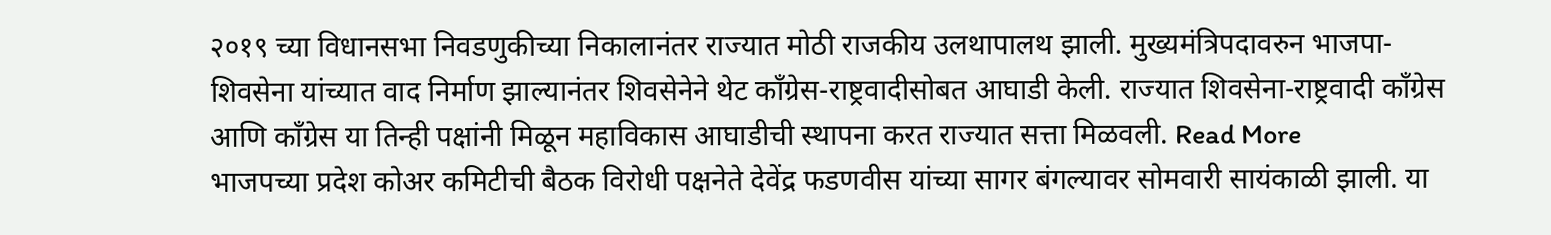२०१९ च्या विधानसभा निवडणुकीच्या निकालानंतर राज्यात मोठी राजकीय उलथापालथ झाली. मुख्यमंत्रिपदावरुन भाजपा-शिवसेना यांच्यात वाद निर्माण झाल्यानंतर शिवसेनेने थेट काँग्रेस-राष्ट्रवादीसोबत आघाडी केली. राज्यात शिवसेना-राष्ट्रवादी काँग्रेस आणि काँग्रेस या तिन्ही पक्षांनी मिळून महाविकास आघाडीची स्थापना करत राज्यात सत्ता मिळवली. Read More
भाजपच्या प्रदेश कोअर कमिटीची बैठक विरोधी पक्षनेते देवेंद्र फडणवीस यांच्या सागर बंगल्यावर सोमवारी सायंकाळी झाली. या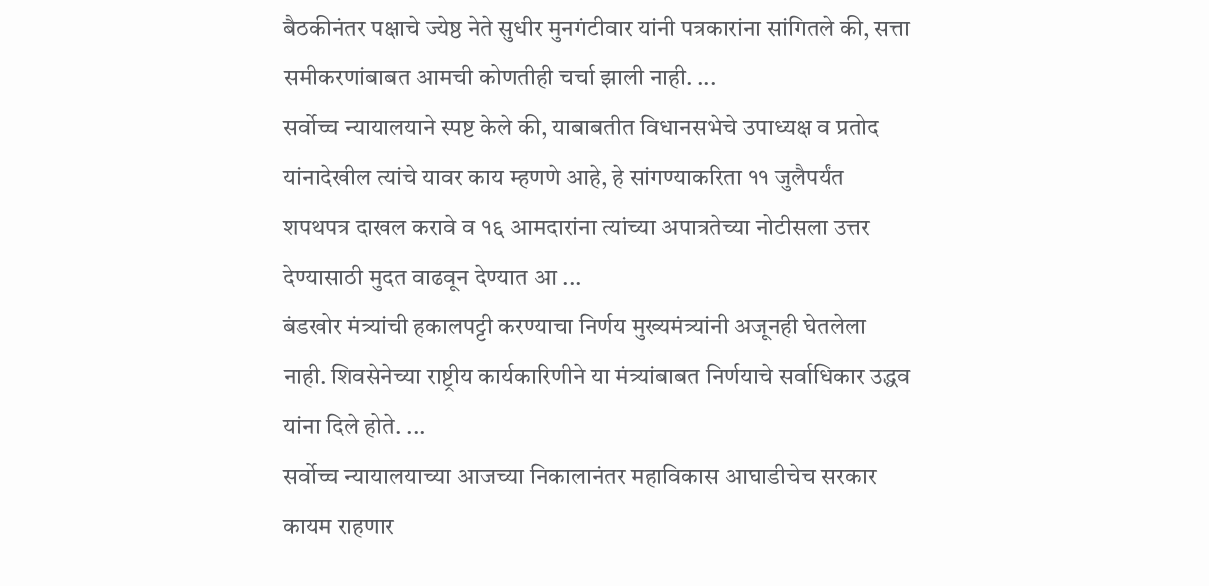बैठकीनंतर पक्षाचे ज्येष्ठ नेते सुधीर मुनगंटीवार यांनी पत्रकारांना सांगितले की, सत्ता समीकरणांबाबत आमची कोणतीही चर्चा झाली नाही. ...
सर्वोच्च न्यायालयाने स्पष्ट केले की, याबाबतीत विधानसभेचे उपाध्यक्ष व प्रतोद यांनादेखील त्यांचे यावर काय म्हणणे आहे, हे सांगण्याकरिता ११ जुलैपर्यंत शपथपत्र दाखल करावे व १६ आमदारांना त्यांच्या अपात्रतेच्या नोटीसला उत्तर देण्यासाठी मुदत वाढवून देण्यात आ ...
बंडखोर मंत्र्यांची हकालपट्टी करण्याचा निर्णय मुख्यमंत्र्यांनी अजूनही घेतलेला नाही. शिवसेनेच्या राष्ट्रीय कार्यकारिणीने या मंत्र्यांबाबत निर्णयाचे सर्वाधिकार उद्धव यांना दिले होते. ...
सर्वोच्च न्यायालयाच्या आजच्या निकालानंतर महाविकास आघाडीचेच सरकार कायम राहणार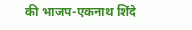की भाजप-एकनाथ शिंदे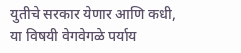युतीचे सरकार येणार आणि कधी, या विषयी वेगवेगळे पर्याय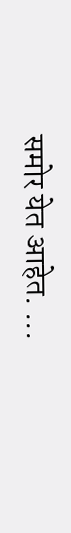समोर येत आहेत. ...